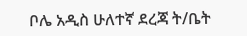ቦሌ አዲስ ሁለተኛ ደረጃ ት/ቤት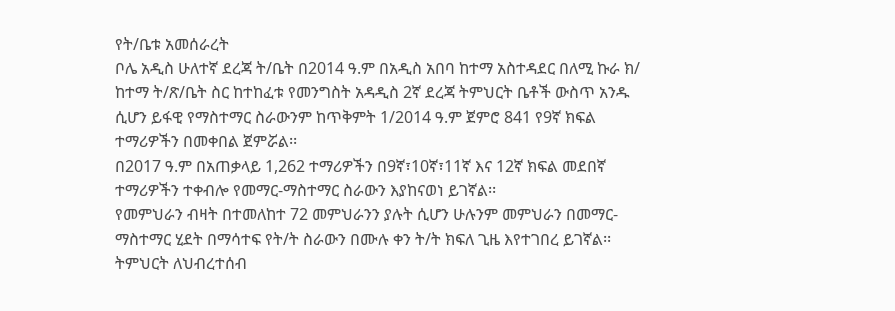የት/ቤቱ አመሰራረት
ቦሌ አዲስ ሁለተኛ ደረጃ ት/ቤት በ2014 ዓ.ም በአዲስ አበባ ከተማ አስተዳደር በለሚ ኩራ ክ/ ከተማ ት/ጽ/ቤት ስር ከተከፈቱ የመንግስት አዳዲስ 2ኛ ደረጃ ትምህርት ቤቶች ውስጥ አንዱ ሲሆን ይፋዊ የማስተማር ስራውንም ከጥቅምት 1/2014 ዓ.ም ጀምሮ 841 የ9ኛ ክፍል ተማሪዎችን በመቀበል ጀምሯል፡፡
በ2017 ዓ.ም በአጠቃላይ 1,262 ተማሪዎችን በ9ኛ፣10ኛ፣11ኛ እና 12ኛ ክፍል መደበኛ ተማሪዎችን ተቀብሎ የመማር-ማስተማር ስራውን እያከናወነ ይገኛል፡፡
የመምህራን ብዛት በተመለከተ 72 መምህራንን ያሉት ሲሆን ሁሉንም መምህራን በመማር- ማስተማር ሂደት በማሳተፍ የት/ት ስራውን በሙሉ ቀን ት/ት ክፍለ ጊዜ እየተገበረ ይገኛል፡፡
ትምህርት ለህብረተሰብ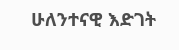ሁለንተናዊ እድገት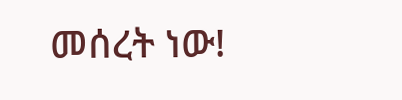መሰረት ነው!